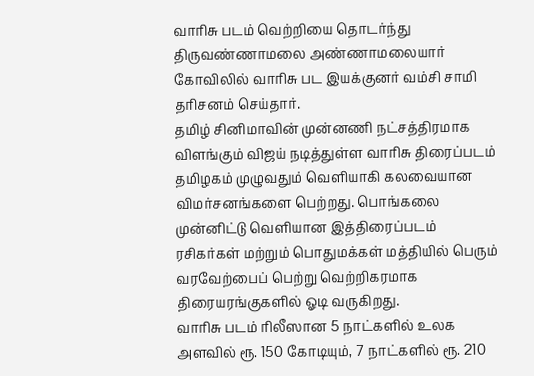வாரிசு படம் வெற்றியை தொடர்ந்து திருவண்ணாமலை அண்ணாமலையார் கோவிலில் வாரிசு பட இயக்குனர் வம்சி சாமி தரிசனம் செய்தார்.
தமிழ் சினிமாவின் முன்னணி நட்சத்திரமாக விளங்கும் விஜய் நடித்துள்ள வாரிசு திரைப்படம் தமிழகம் முழுவதும் வெளியாகி கலவையான விமர்சனங்களை பெற்றது. பொங்கலை முன்னிட்டு வெளியான இத்திரைப்படம் ரசிகர்கள் மற்றும் பொதுமக்கள் மத்தியில் பெரும் வரவேற்பைப் பெற்று வெற்றிகரமாக திரையரங்குகளில் ஓடி வருகிறது.
வாரிசு படம் ரிலீஸான 5 நாட்களில் உலக அளவில் ரூ. 150 கோடியும், 7 நாட்களில் ரூ. 210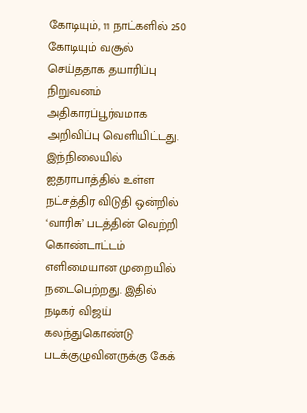கோடியும், 11 நாட்களில் 250 கோடியும் வசூல் செய்ததாக தயாரிப்பு நிறுவனம் அதிகாரப்பூர்வமாக அறிவிப்பு வெளியிட்டது.
இந்நிலையில் ஐதராபாத்தில் உள்ள நட்சத்திர விடுதி ஒன்றில் ‘வாரிசு’ படத்தின் வெற்றி கொண்டாட்டம் எளிமையான முறையில் நடைபெற்றது. இதில் நடிகர் விஜய் கலந்துகொண்டு படக்குழுவினருக்கு கேக்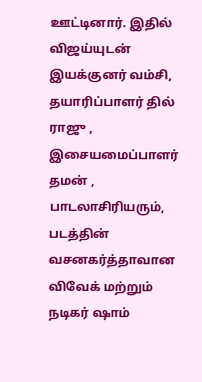ஊட்டினார். இதில் விஜய்யுடன் இயக்குனர் வம்சி, தயாரிப்பாளர் தில் ராஜு , இசையமைப்பாளர் தமன் , பாடலாசிரியரும், படத்தின் வசனகர்த்தாவான விவேக் மற்றும் நடிகர் ஷாம்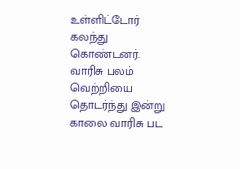உள்ளிட்டோர் கலந்து கொண்டனர்.
வாரிசு பலம் வெற்றியை தொடர்ந்து இன்று காலை வாரிசு பட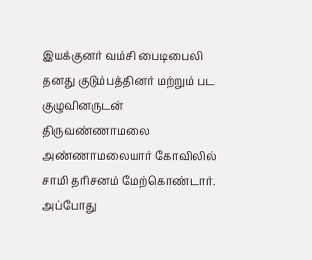இயக்குனர் வம்சி பைடிபைலி தனது குடும்பத்தினர் மற்றும் பட குழுவினருடன் திருவண்ணாமலை அண்ணாமலையார் கோவிலில் சாமி தரிசனம் மேற்கொண்டார்.
அப்போது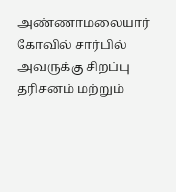அண்ணாமலையார் கோவில் சார்பில் அவருக்கு சிறப்பு தரிசனம் மற்றும்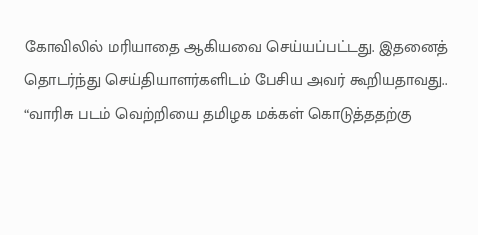கோவிலில் மரியாதை ஆகியவை செய்யப்பட்டது. இதனைத் தொடர்ந்து செய்தியாளர்களிடம் பேசிய அவர் கூறியதாவது..
“வாரிசு படம் வெற்றியை தமிழக மக்கள் கொடுத்ததற்கு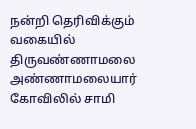நன்றி தெரிவிக்கும் வகையில் திருவண்ணாமலை அண்ணாமலையார் கோவிலில் சாமி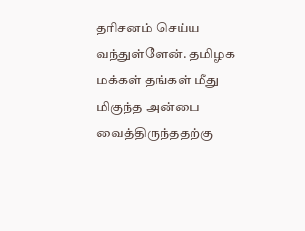தரிசனம் செய்ய வந்துள்ளேன். தமிழக மக்கள் தங்கள் மீது மிகுந்த அன்பை வைத்திருந்ததற்கு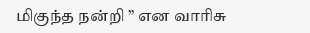மிகுந்த நன்றி ” என வாரிசு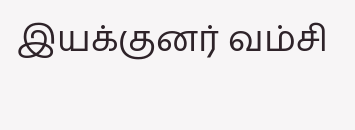இயக்குனர் வம்சி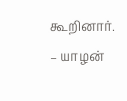கூறினார்.
– யாழன்